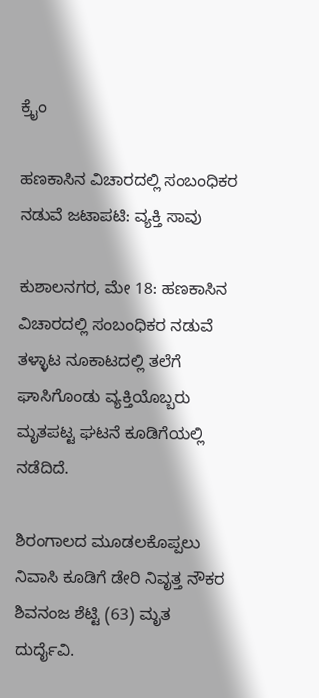ಕ್ರೈಂ

ಹಣಕಾಸಿನ ವಿಚಾರದಲ್ಲಿ ಸಂಬಂಧಿಕರ ನಡುವೆ‌ ಜಟಾಪಟಿ: ವ್ಯಕ್ತಿ ಸಾವು

ಕುಶಾಲನಗರ, ಮೇ 18: ಹಣಕಾಸಿನ ವಿಚಾರದಲ್ಲಿ ಸಂಬಂಧಿಕರ ನಡುವೆ ತಳ್ಳಾಟ ನೂಕಾಟದಲ್ಲಿ ತಲೆಗೆ ಘಾಸಿಗೊಂಡು ವ್ಯಕ್ತಿಯೊಬ್ಬರು ಮೃತಪಟ್ಟ ಘಟನೆ ಕೂಡಿಗೆಯಲ್ಲಿ ನಡೆದಿದೆ.

ಶಿರಂಗಾಲದ ಮೂಡಲಕೊಪ್ಪಲು ನಿವಾಸಿ ಕೂಡಿಗೆ ಡೇರಿ ನಿವೃತ್ತ ನೌಕರ ಶಿವನಂಜ ಶೆಟ್ಟಿ (63) ಮೃತ ದುರ್ದೈವಿ.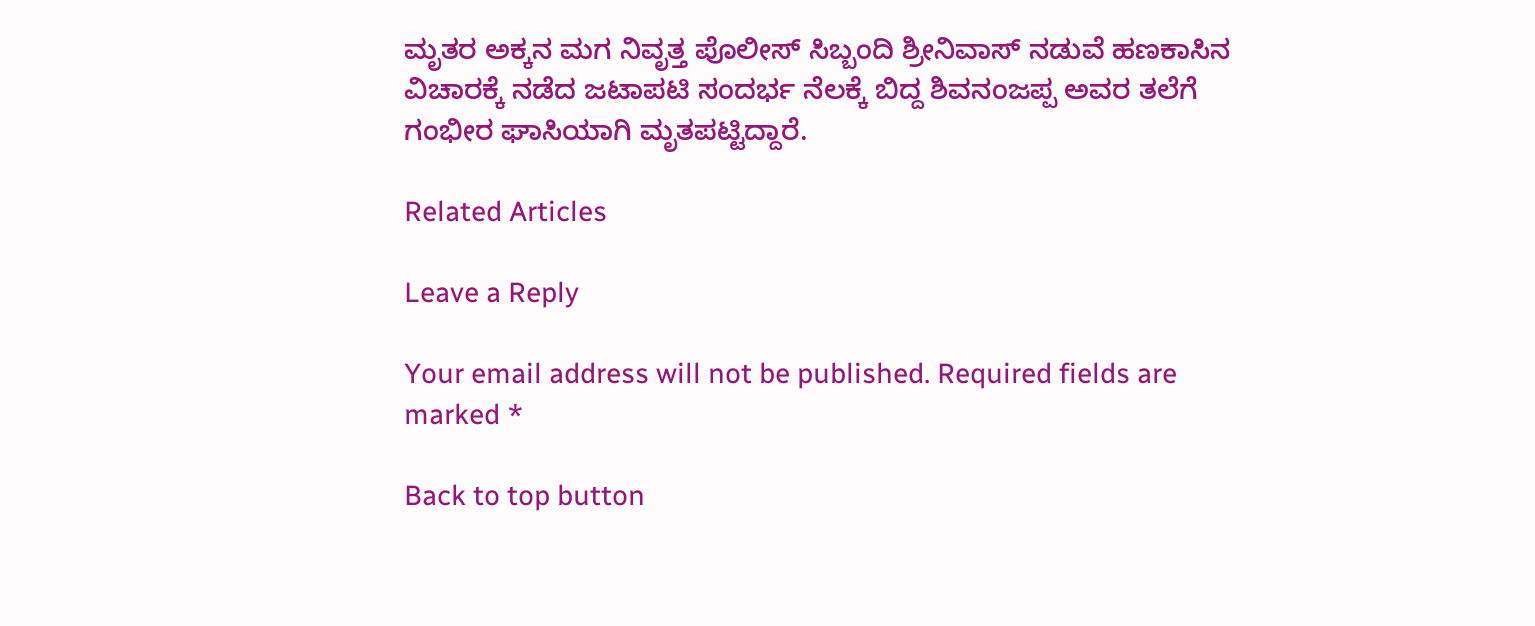ಮೃತರ ಅಕ್ಕನ ಮಗ‌ ನಿವೃತ್ತ ಪೊಲೀಸ್ ಸಿಬ್ಬಂದಿ ಶ್ರೀನಿವಾಸ್ ನಡುವೆ ಹಣಕಾಸಿನ‌ ವಿಚಾರಕ್ಕೆ ನಡೆದ ಜಟಾಪಟಿ ಸಂದರ್ಭ ನೆಲಕ್ಕೆ‌ ಬಿದ್ದ ಶಿವನಂಜಪ್ಪ ಅವರ ತಲೆಗೆ ಗಂಭೀರ ಘಾಸಿಯಾಗಿ ಮೃತಪಟ್ಟಿದ್ದಾರೆ.

Related Articles

Leave a Reply

Your email address will not be published. Required fields are marked *

Back to top button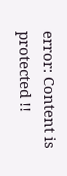error: Content is protected !!